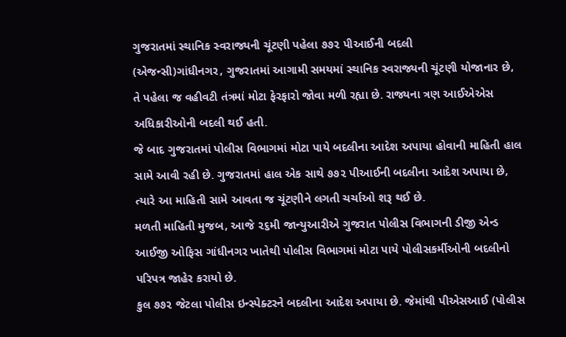ગુજરાતમાં સ્થાનિક સ્વરાજ્યની ચૂંટણી પહેલા ૭૭૨ પીઆઈની બદલી
(એજન્સી)ગાંધીનગર, ગુજરાતમાં આગામી સમયમાં સ્થાનિક સ્વરાજ્યની ચૂંટણી યોજાનાર છે, તે પહેલા જ વહીવટી તંત્રમાં મોટા ફેરફારો જોવા મળી રહ્યા છે. રાજ્યના ત્રણ આઈએએસ અધિકારીઓની બદલી થઈ હતી.
જે બાદ ગુજરાતમાં પોલીસ વિભાગમાં મોટા પાયે બદલીના આદેશ અપાયા હોવાની માહિતી હાલ સામે આવી રહી છે. ગુજરાતમાં હાલ એક સાથે ૭૭૨ પીઆઈની બદલીના આદેશ અપાયા છે, ત્યારે આ માહિતી સામે આવતા જ ચૂંટણીને લગતી ચર્ચાઓ શરૂ થઈ છે.
મળતી માહિતી મુજબ, આજે ૨૬મી જાન્યુઆરીએ ગુજરાત પોલીસ વિભાગની ડીજી એન્ડ આઈજી ઓફિસ ગાંધીનગર ખાતેથી પોલીસ વિભાગમાં મોટા પાયે પોલીસકર્મીઓની બદલીનો પરિપત્ર જાહેર કરાયો છે.
કુલ ૭૭૨ જેટલા પોલીસ ઇન્સ્પેક્ટરને બદલીના આદેશ અપાયા છે. જેમાંથી પીએસઆઈ (પોલીસ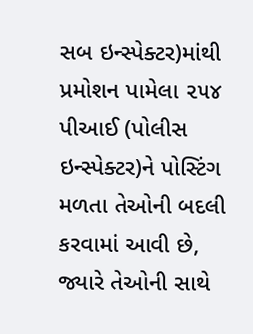સબ ઇન્સ્પેક્ટર)માંથી પ્રમોશન પામેલા ૨૫૪ પીઆઈ (પોલીસ ઇન્સ્પેક્ટર)ને પોસ્ટિંગ મળતા તેઓની બદલી કરવામાં આવી છે, જ્યારે તેઓની સાથે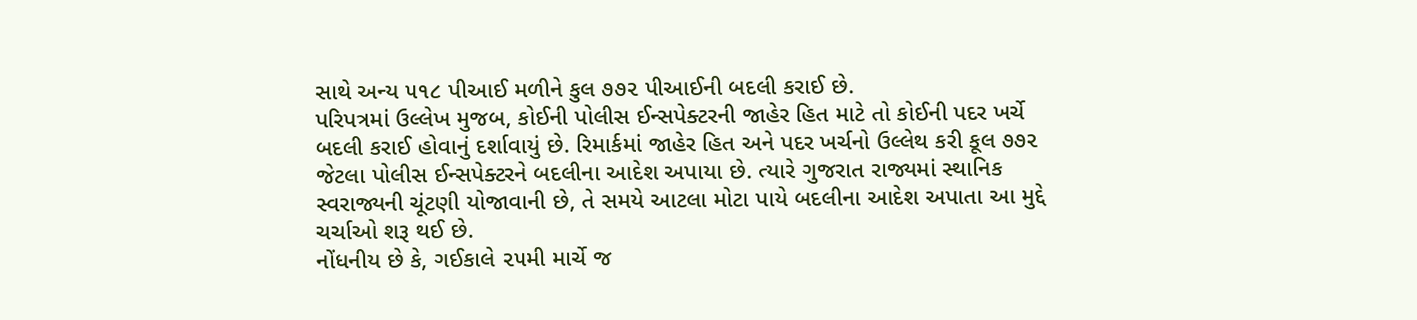સાથે અન્ય ૫૧૮ પીઆઈ મળીને કુલ ૭૭૨ પીઆઈની બદલી કરાઈ છે.
પરિપત્રમાં ઉલ્લેખ મુજબ, કોઈની પોલીસ ઈન્સપેક્ટરની જાહેર હિત માટે તો કોઈની પદર ખર્ચે બદલી કરાઈ હોવાનું દર્શાવાયું છે. રિમાર્કમાં જાહેર હિત અને પદર ખર્ચનો ઉલ્લેથ કરી કૂલ ૭૭૨ જેટલા પોલીસ ઈન્સપેક્ટરને બદલીના આદેશ અપાયા છે. ત્યારે ગુજરાત રાજ્યમાં સ્થાનિક સ્વરાજ્યની ચૂંટણી યોજાવાની છે, તે સમયે આટલા મોટા પાયે બદલીના આદેશ અપાતા આ મુદ્દે ચર્ચાઓ શરૂ થઈ છે.
નોંધનીય છે કે, ગઈકાલે ૨૫મી માર્ચે જ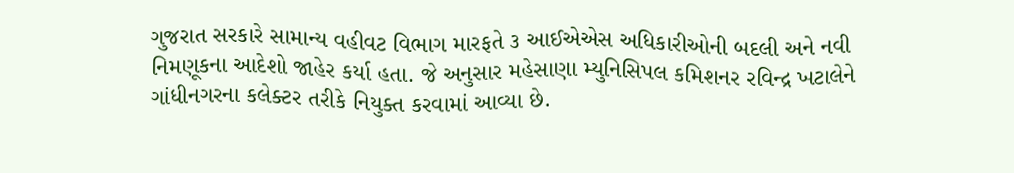ગુજરાત સરકારે સામાન્ય વહીવટ વિભાગ મારફતે ૩ આઈએએસ અધિકારીઓની બદલી અને નવી નિમણૂકના આદેશો જાહેર કર્યા હતા. જે અનુસાર મહેસાણા મ્યુનિસિપલ કમિશનર રવિન્દ્ર ખટાલેને ગાંધીનગરના કલેક્ટર તરીકે નિયુક્ત કરવામાં આવ્યા છે.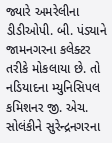જ્યારે અમરેલીના ડીડીઓપી. બી. પંડ્યાને જામનગરના કલેક્ટર તરીકે મોકલાયા છે. તો નડિયાદના મ્યુનિસિપલ કમિશનર જી. એચ. સોલંકીને સુરેન્દ્રનગરના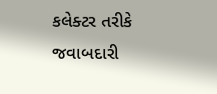કલેક્ટર તરીકે જવાબદારી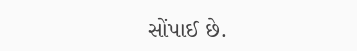સોંપાઈ છે.